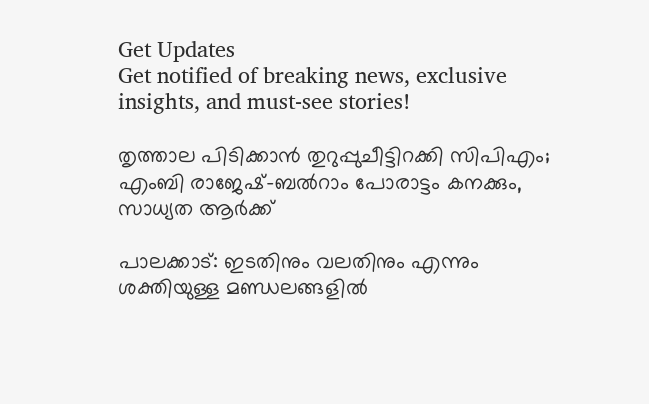Get Updates
Get notified of breaking news, exclusive insights, and must-see stories!

തൃത്താല പിടിക്കാന്‍ തുറുപ്പുചീട്ടിറക്കി സിപിഎം; എംബി രാജേഷ്-ബല്‍റാം പോരാട്ടം കനക്കും, സാധ്യത ആര്‍ക്ക്

പാലക്കാട്: ഇടതിനും വലതിനും എന്നും ശക്തിയുള്ള മണ്ഡലങ്ങളില്‍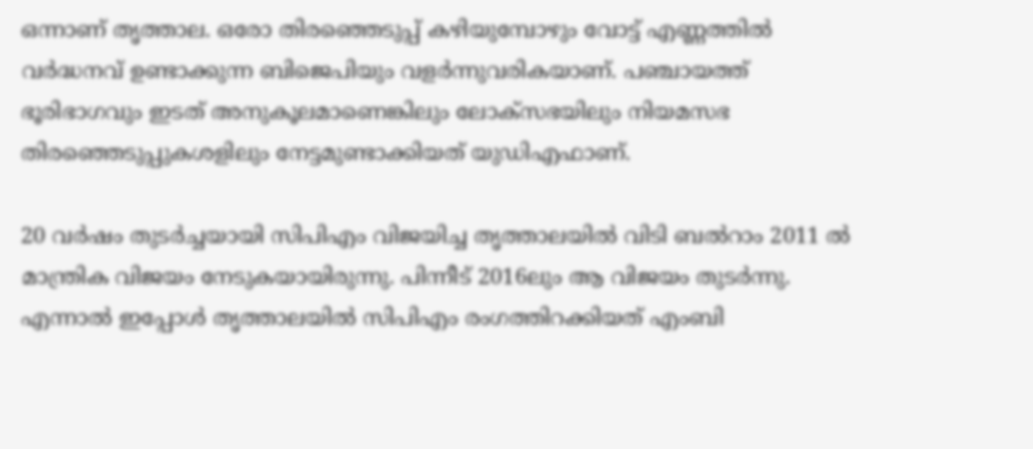ഒന്നാണ് തൃത്താല. ഒരോ തിരഞ്ഞെടുപ്പ് കഴിയുമ്പോഴും വോട്ട് എണ്ണത്തില്‍ വര്‍ദ്ധനവ് ഉണ്ടാക്കുന്ന ബിജെപിയും വളര്‍ന്നുവരികയാണ്. പഞ്ചായത്ത് ഭൂരിഭാഗവും ഇടത് അനുകൂലമാണെങ്കിലും ലോക്‌സഭയിലും നിയമസഭ തിരഞ്ഞെടുപ്പുകശളിലും നേട്ടമുണ്ടാക്കിയത് യുഡിഎഫാണ്.

20 വര്‍ഷം തുടര്‍ച്ചയായി സിപിഎം വിജയിച്ച തൃത്താലയില്‍ വിടി ബല്‍റാം 2011 ല്‍ മാന്ത്രിക വിജയം നേടുകയായിരുന്നു. പിന്നീട് 2016ലും ആ വിജയം തുടര്‍ന്നു. എന്നാല്‍ ഇപ്പോള്‍ തൃത്താലയില്‍ സിപിഎം രംഗത്തിറക്കിയത് എംബി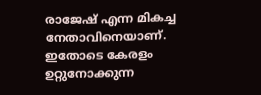രാജേഷ് എന്ന മികച്ച നേതാവിനെയാണ്. ഇതോടെ കേരളം ഉറ്റുനോക്കുന്ന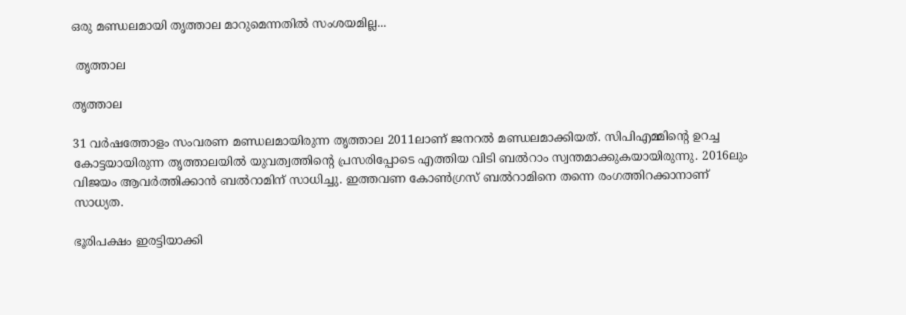ഒരു മണ്ഡലമായി തൃത്താല മാറുമെന്നതില്‍ സംശയമില്ല...

 തൃത്താല

തൃത്താല

31 വര്‍ഷത്തോളം സംവരണ മണ്ഡലമായിരുന്ന തൃത്താല 2011ലാണ് ജനറല്‍ മണ്ഡലമാക്കിയത്. സിപിഎമ്മിന്റെ ഉറച്ച കോട്ടയായിരുന്ന തൃത്താലയില്‍ യുവത്വത്തിന്റെ പ്രസരിപ്പോടെ എത്തിയ വിടി ബല്‍റാം സ്വന്തമാക്കുകയായിരുന്നു. 2016ലും വിജയം ആവര്‍ത്തിക്കാന്‍ ബല്‍റാമിന് സാധിച്ചു. ഇത്തവണ കോണ്‍ഗ്രസ് ബല്‍റാമിനെ തന്നെ രംഗത്തിറക്കാനാണ് സാധ്യത.

ഭൂരിപക്ഷം ഇരട്ടിയാക്കി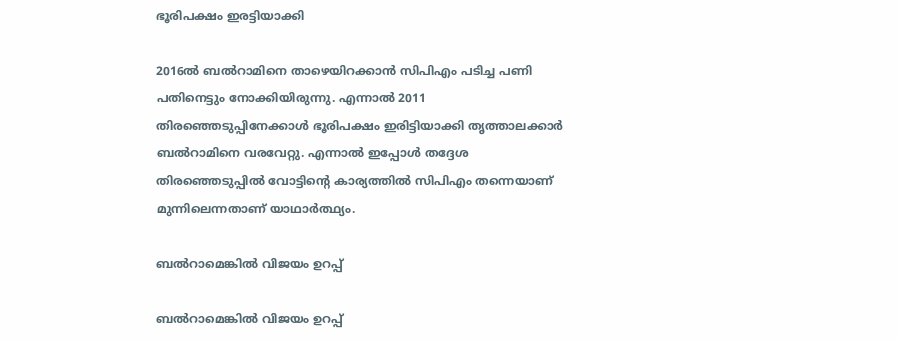ഭൂരിപക്ഷം ഇരട്ടിയാക്കി

2016ല്‍ ബല്‍റാമിനെ താഴെയിറക്കാന്‍ സിപിഎം പടിച്ച പണി പതിനെട്ടും നോക്കിയിരുന്നു. എന്നാല്‍ 2011 തിരഞ്ഞെടുപ്പിനേക്കാള്‍ ഭൂരിപക്ഷം ഇരിട്ടിയാക്കി തൃത്താലക്കാര്‍ ബല്‍റാമിനെ വരവേറ്റു. എന്നാല്‍ ഇപ്പോള്‍ തദ്ദേശ തിരഞ്ഞെടുപ്പില്‍ വോട്ടിന്റെ കാര്യത്തില്‍ സിപിഎം തന്നെയാണ് മുന്നിലെന്നതാണ് യാഥാര്‍ത്ഥ്യം.

ബല്‍റാമെങ്കില്‍ വിജയം ഉറപ്പ്

ബല്‍റാമെങ്കില്‍ വിജയം ഉറപ്പ്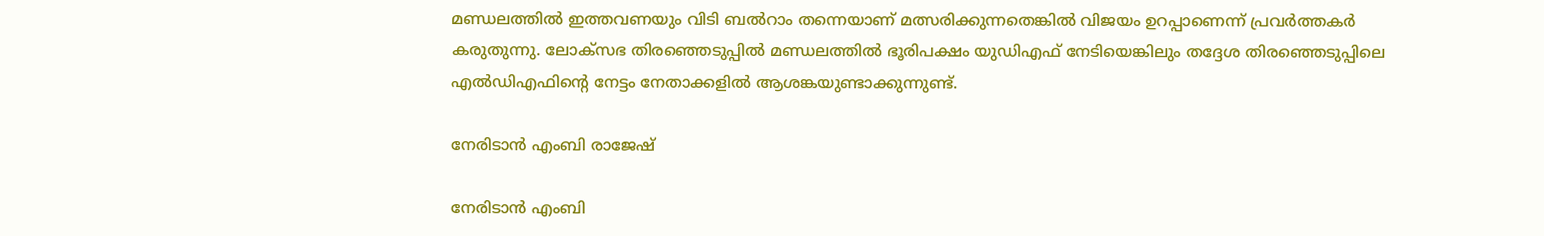മണ്ഡലത്തില്‍ ഇത്തവണയും വിടി ബല്‍റാം തന്നെയാണ് മത്സരിക്കുന്നതെങ്കില്‍ വിജയം ഉറപ്പാണെന്ന് പ്രവര്‍ത്തകര്‍ കരുതുന്നു. ലോക്‌സഭ തിരഞ്ഞെടുപ്പില്‍ മണ്ഡലത്തില്‍ ഭൂരിപക്ഷം യുഡിഎഫ് നേടിയെങ്കിലും തദ്ദേശ തിരഞ്ഞെടുപ്പിലെ എല്‍ഡിഎഫിന്റെ നേട്ടം നേതാക്കളില്‍ ആശങ്കയുണ്ടാക്കുന്നുണ്ട്.

നേരിടാന്‍ എംബി രാജേഷ്

നേരിടാന്‍ എംബി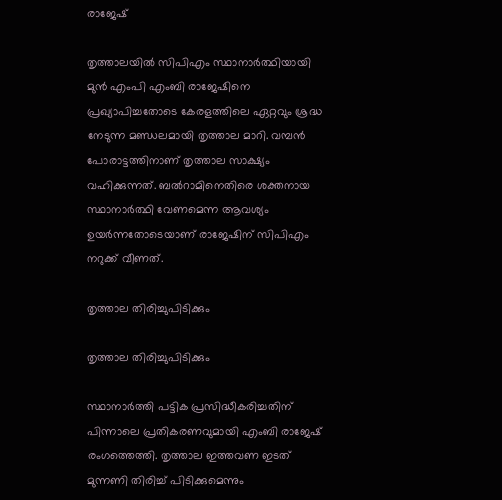രാജേഷ്

തൃത്താലയില്‍ സിപിഎം സ്ഥാനാര്‍ത്ഥിയായി മുന്‍ എംപി എംബി രാജേഷിനെ പ്രഖ്യാപിച്ചതോടെ കേരളത്തിലെ ഏറ്റവും ശ്രദ്ധ നേടുന്ന മണ്ഡലമായി തൃത്താല മാറി. വമ്പന്‍ പോരാട്ടത്തിനാണ് തൃത്താല സാക്ഷ്യം വഹിക്കുന്നത്. ബല്‍റാമിനെതിരെ ശക്തനായ സ്ഥാനാര്‍ത്ഥി വേണമെന്ന ആവശ്യം ഉയര്‍ന്നതോടെയാണ് രാജേഷിന് സിപിഎം നറുക്ക് വീണത്.

തൃത്താല തിരിച്ചുപിടിക്കും

തൃത്താല തിരിച്ചുപിടിക്കും

സ്ഥാനാര്‍ത്തി പട്ടിക പ്രസിദ്ധീകരിച്ചതിന് പിന്നാലെ പ്രതികരണവുമായി എംബി രാജേഷ് രംഗത്തെത്തി. തൃത്താല ഇത്തവണ ഇടത് മുന്നണി തിരിച്ച് പിടിക്കുമെന്നും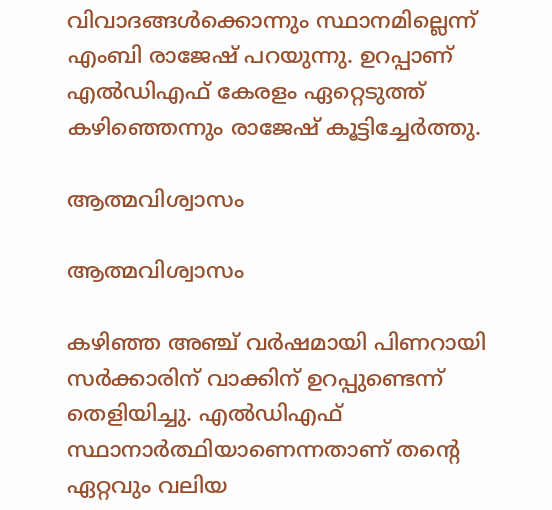വിവാദങ്ങള്‍ക്കൊന്നും സ്ഥാനമില്ലെന്ന് എംബി രാജേഷ് പറയുന്നു. ഉറപ്പാണ് എല്‍ഡിഎഫ് കേരളം ഏറ്റെടുത്ത് കഴിഞ്ഞെന്നും രാജേഷ് കൂട്ടിച്ചേര്‍ത്തു.

ആത്മവിശ്വാസം

ആത്മവിശ്വാസം

കഴിഞ്ഞ അഞ്ച് വര്‍ഷമായി പിണറായി സര്‍ക്കാരിന് വാക്കിന് ഉറപ്പുണ്ടെന്ന് തെളിയിച്ചു. എല്‍ഡിഎഫ് സ്ഥാനാര്‍ത്ഥിയാണെന്നതാണ് തന്റെ ഏറ്റവും വലിയ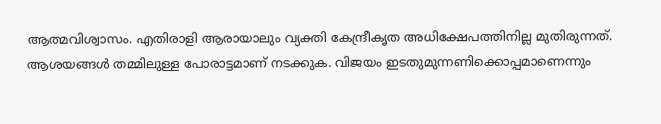ആത്മവിശ്വാസം. എതിരാളി ആരായാലും വ്യക്തി കേന്ദ്രീകൃത അധിക്ഷേപത്തിനില്ല മുതിരുന്നത്. ആശയങ്ങള്‍ തമ്മിലുള്ള പോരാട്ടമാണ് നടക്കുക. വിജയം ഇടതുമുന്നണിക്കൊപ്പമാണെന്നും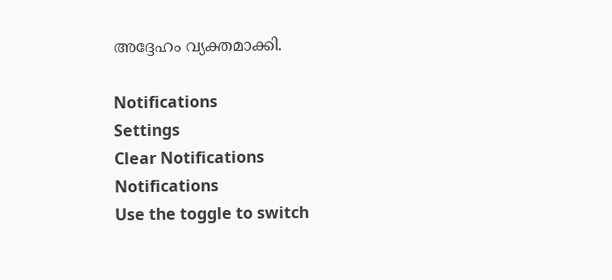അദ്ദേഹം വ്യക്തമാക്കി.

Notifications
Settings
Clear Notifications
Notifications
Use the toggle to switch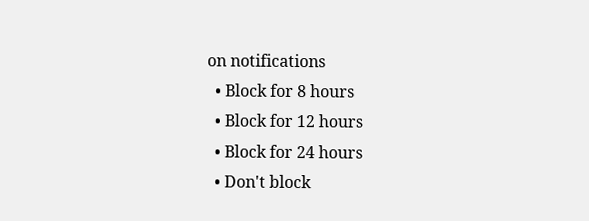on notifications
  • Block for 8 hours
  • Block for 12 hours
  • Block for 24 hours
  • Don't block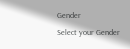Gender
Select your Gender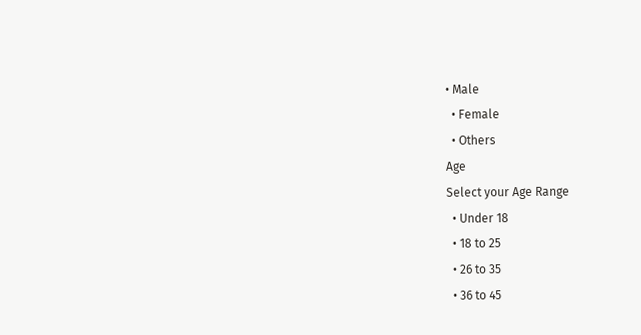• Male
  • Female
  • Others
Age
Select your Age Range
  • Under 18
  • 18 to 25
  • 26 to 35
  • 36 to 45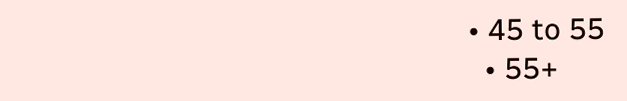• 45 to 55
  • 55+